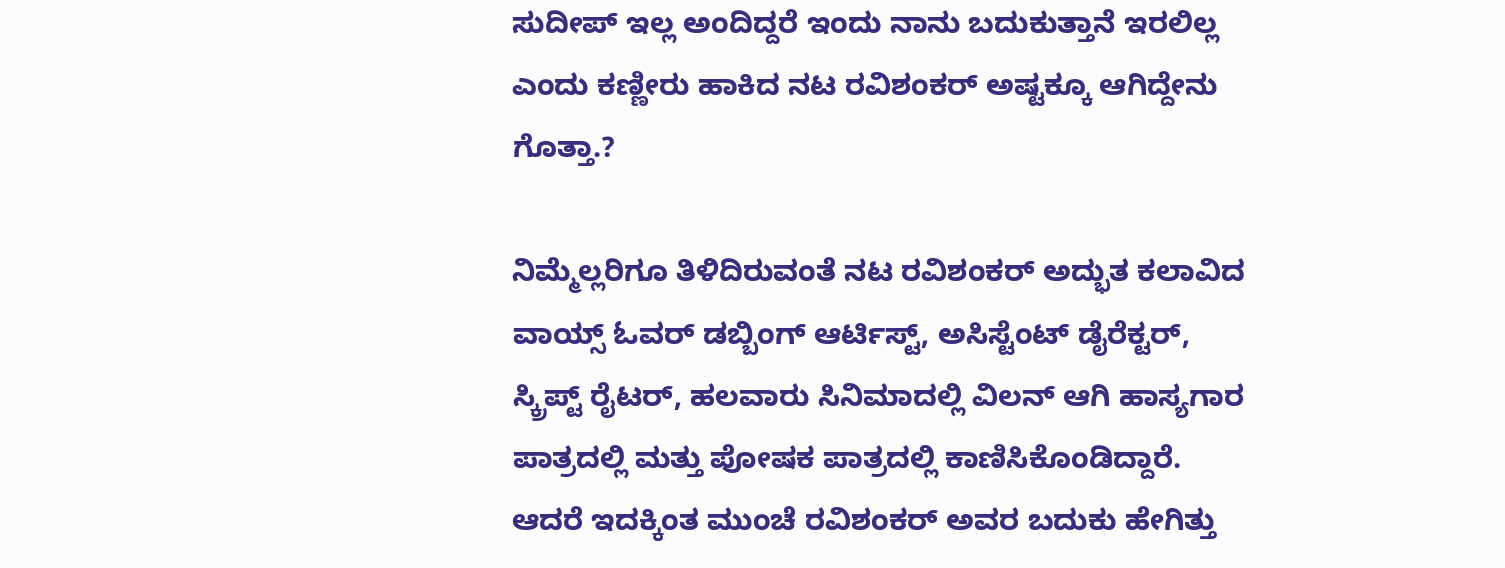ಸುದೀಪ್ ಇಲ್ಲ ಅಂದಿದ್ದರೆ ಇಂದು ನಾನು ಬದುಕುತ್ತಾನೆ ಇರಲಿಲ್ಲ ಎಂದು ಕಣ್ಣೀರು ಹಾಕಿದ ನಟ ರವಿಶಂಕರ್ ಅಷ್ಟಕ್ಕೂ ಆಗಿದ್ದೇನು ಗೊತ್ತಾ.?

ನಿಮ್ಮೆಲ್ಲರಿಗೂ ತಿಳಿದಿರುವಂತೆ ನಟ ರವಿಶಂಕರ್ ಅದ್ಭುತ ಕಲಾವಿದ ವಾಯ್ಸ್ ಓವರ್ ಡಬ್ಬಿಂಗ್ ಆರ್ಟಿಸ್ಟ್, ಅಸಿಸ್ಟೆಂಟ್ ಡೈರೆಕ್ಟರ್, ಸ್ಕ್ರಿಪ್ಟ್ ರೈಟರ್, ಹಲವಾರು ಸಿನಿಮಾದಲ್ಲಿ ವಿಲನ್ ಆಗಿ ಹಾಸ್ಯಗಾರ ಪಾತ್ರದಲ್ಲಿ ಮತ್ತು ಪೋಷಕ ಪಾತ್ರದಲ್ಲಿ ಕಾಣಿಸಿಕೊಂಡಿದ್ದಾರೆ. ಆದರೆ ಇದಕ್ಕಿಂತ ಮುಂಚೆ ರವಿಶಂಕರ್ ಅವರ ಬದುಕು ಹೇಗಿತ್ತು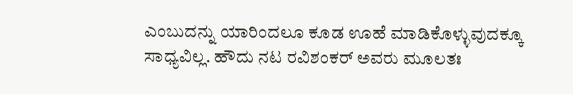ಎಂಬುದನ್ನು ಯಾರಿಂದಲೂ ಕೂಡ ಊಹೆ ಮಾಡಿಕೊಳ್ಳುವುದಕ್ಕೂ ಸಾಧ್ಯವಿಲ್ಲ. ಹೌದು ನಟ ರವಿಶಂಕರ್ ಅವರು ಮೂಲತಃ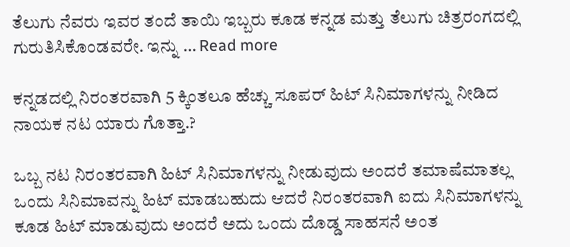ತೆಲುಗು ನೆವರು ಇವರ ತಂದೆ ತಾಯಿ ಇಬ್ಬರು ಕೂಡ ಕನ್ನಡ ಮತ್ತು ತೆಲುಗು ಚಿತ್ರರಂಗದಲ್ಲಿ ಗುರುತಿಸಿಕೊಂಡವರೇ. ಇನ್ನು … Read more

ಕನ್ನಡದಲ್ಲಿ ನಿರಂತರವಾಗಿ 5 ಕ್ಕಿಂತಲೂ ಹೆಚ್ಚು ಸೂಪರ್ ಹಿಟ್ ಸಿನಿಮಾಗಳನ್ನು ನೀಡಿದ ನಾಯಕ ನಟ ಯಾರು ಗೊತ್ತಾ.?

ಒಬ್ಬ ನಟ ನಿರಂತರವಾಗಿ ಹಿಟ್ ಸಿನಿಮಾಗಳನ್ನು ನೀಡುವುದು ಅಂದರೆ ತಮಾಷೆಮಾತಲ್ಲ ಒಂದು ಸಿನಿಮಾವನ್ನು ಹಿಟ್ ಮಾಡಬಹುದು ಆದರೆ ನಿರಂತರವಾಗಿ ಐದು ಸಿನಿಮಾಗಳನ್ನು ಕೂಡ ಹಿಟ್ ಮಾಡುವುದು ಅಂದರೆ ಅದು ಒಂದು ದೊಡ್ಡ ಸಾಹಸನೆ ಅಂತ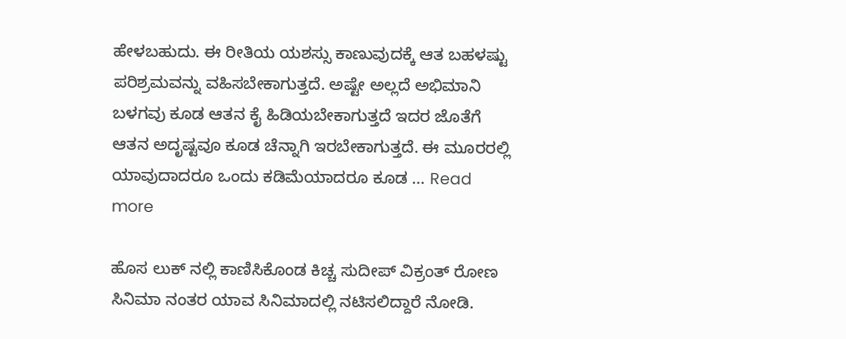ಹೇಳಬಹುದು. ಈ ರೀತಿಯ ಯಶಸ್ಸು ಕಾಣುವುದಕ್ಕೆ ಆತ ಬಹಳಷ್ಟು ಪರಿಶ್ರಮವನ್ನು ವಹಿಸಬೇಕಾಗುತ್ತದೆ. ಅಷ್ಟೇ ಅಲ್ಲದೆ ಅಭಿಮಾನಿ ಬಳಗವು ಕೂಡ ಆತನ ಕೈ ಹಿಡಿಯಬೇಕಾಗುತ್ತದೆ ಇದರ ಜೊತೆಗೆ ಆತನ ಅದೃಷ್ಟವೂ ಕೂಡ ಚೆನ್ನಾಗಿ ಇರಬೇಕಾಗುತ್ತದೆ. ಈ ಮೂರರಲ್ಲಿ ಯಾವುದಾದರೂ ಒಂದು ಕಡಿಮೆಯಾದರೂ ಕೂಡ … Read more

ಹೊಸ ಲುಕ್ ನಲ್ಲಿ ಕಾಣಿಸಿಕೊಂಡ ಕಿಚ್ಚ ಸುದೀಪ್ ವಿಕ್ರಂತ್ ರೋಣ ಸಿನಿಮಾ ನಂತರ ಯಾವ ಸಿನಿಮಾದಲ್ಲಿ ನಟಿಸಲಿದ್ದಾರೆ ನೋಡಿ.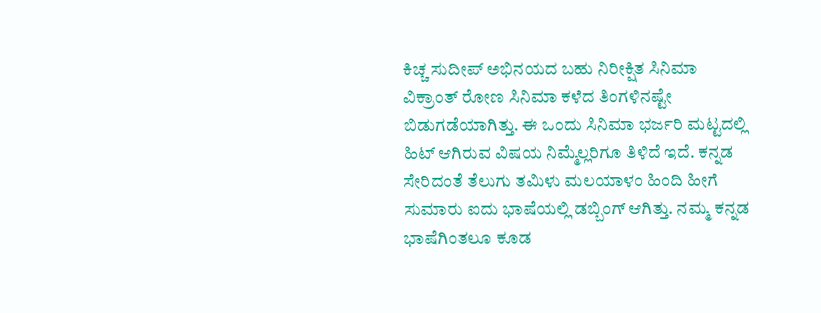ಕಿಚ್ಚ ಸುದೀಪ್ ಅಭಿನಯದ ಬಹು ನಿರೀಕ್ಷಿತ ಸಿನಿಮಾ ವಿಕ್ರಾಂತ್ ರೋಣ ಸಿನಿಮಾ ಕಳೆದ ತಿಂಗಳಿನಷ್ಟೇ ಬಿಡುಗಡೆಯಾಗಿತ್ತು. ಈ ಒಂದು ಸಿನಿಮಾ ಭರ್ಜರಿ ಮಟ್ಟದಲ್ಲಿ ಹಿಟ್ ಆಗಿರುವ ವಿಷಯ ನಿಮ್ಮೆಲ್ಲರಿಗೂ ತಿಳಿದೆ ಇದೆ. ಕನ್ನಡ ಸೇರಿದಂತೆ ತೆಲುಗು ತಮಿಳು ಮಲಯಾಳಂ ಹಿಂದಿ ಹೀಗೆ ಸುಮಾರು ಐದು ಭಾಷೆಯಲ್ಲಿ ಡಬ್ಬಿಂಗ್ ಆಗಿತ್ತು‌. ನಮ್ಮ ಕನ್ನಡ ಭಾಷೆಗಿಂತಲೂ ಕೂಡ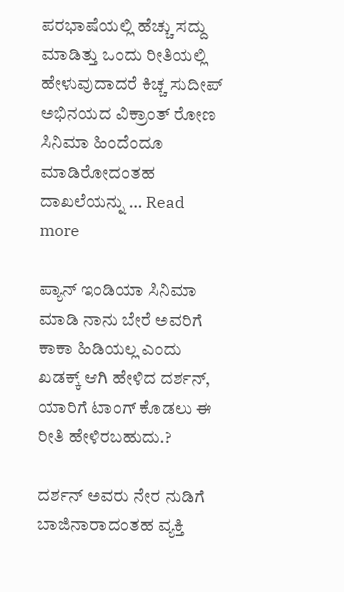ಪರಭಾಷೆಯಲ್ಲಿ ಹೆಚ್ಚು ಸದ್ದು ಮಾಡಿತ್ತು ಒಂದು ರೀತಿಯಲ್ಲಿ ಹೇಳುವುದಾದರೆ ಕಿಚ್ಚ ಸುದೀಪ್ ಅಭಿನಯದ ವಿಕ್ರಾಂತ್ ರೋಣ ಸಿನಿಮಾ ಹಿಂದೆಂದೂ ಮಾಡಿರೋದಂತಹ ದಾಖಲೆಯನ್ನು … Read more

ಪ್ಯಾನ್ ಇಂಡಿಯಾ ಸಿನಿಮಾ ಮಾಡಿ ನಾನು ಬೇರೆ ಅವರಿಗೆ ಕಾಕಾ ಹಿಡಿಯಲ್ಲ ಎಂದು ಖಡಕ್ಕ್ ಆಗಿ ಹೇಳಿದ ದರ್ಶನ್, ಯಾರಿಗೆ ಟಾಂಗ್ ಕೊಡಲು ಈ ರೀತಿ ಹೇಳಿರಬಹುದು.?

ದರ್ಶನ್ ಅವರು ನೇರ ನುಡಿಗೆ ಬಾಜಿನಾರಾದಂತಹ ವ್ಯಕ್ತಿ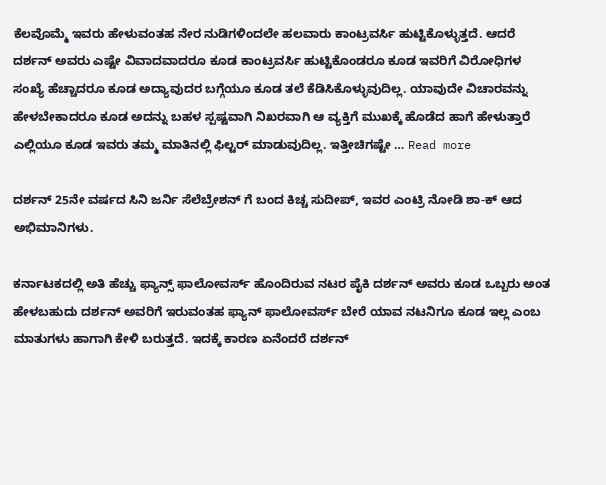ಕೆಲವೊಮ್ಮೆ ಇವರು ಹೇಳುವಂತಹ ನೇರ ನುಡಿಗಳಿಂದಲೇ ಹಲವಾರು ಕಾಂಟ್ರವರ್ಸಿ ಹುಟ್ಟಿಕೊಳ್ಳುತ್ತದೆ. ಆದರೆ ದರ್ಶನ್ ಅವರು ಎಷ್ಟೇ ವಿವಾದವಾದರೂ ಕೂಡ ಕಾಂಟ್ರವರ್ಸಿ ಹುಟ್ಟಿಕೊಂಡರೂ ಕೂಡ ಇವರಿಗೆ ವಿರೋಧಿಗಳ ಸಂಖ್ಯೆ ಹೆಚ್ಚಾದರೂ ಕೂಡ ಅದ್ಯಾವುದರ ಬಗ್ಗೆಯೂ ಕೂಡ ತಲೆ ಕೆಡಿಸಿಕೊಳ್ಳುವುದಿಲ್ಲ. ಯಾವುದೇ ವಿಚಾರವನ್ನು ಹೇಳಬೇಕಾದರೂ ಕೂಡ ಅದನ್ನು ಬಹಳ ಸ್ಪಷ್ಟವಾಗಿ ನಿಖರವಾಗಿ ಆ ವ್ಯಕ್ತಿಗೆ ಮುಖಕ್ಕೆ ಹೊಡೆದ ಹಾಗೆ ಹೇಳುತ್ತಾರೆ ಎಲ್ಲಿಯೂ ಕೂಡ ಇವರು ತಮ್ಮ ಮಾತಿನಲ್ಲಿ ಫಿಲ್ಟರ್ ಮಾಡುವುದಿಲ್ಲ. ಇತ್ತೀಚಿಗಷ್ಟೇ … Read more

ದರ್ಶನ್ 25ನೇ ವರ್ಷದ ಸಿನಿ ಜರ್ನಿ ಸೆಲೆಬ್ರೇಶನ್ ಗೆ ಬಂದ ಕಿಚ್ಚ ಸುದೀಪ್, ಇವರ ಎಂಟ್ರಿ ನೋಡಿ ಶಾ-ಕ್ ಆದ ಅಭಿಮಾನಿಗಳು.

ಕರ್ನಾಟಕದಲ್ಲಿ ಅತಿ ಹೆಚ್ಚು ಫ್ಯಾನ್ಸ್ ಫಾಲೋವರ್ಸ್ ಹೊಂದಿರುವ ನಟರ ಪೈಕಿ ದರ್ಶನ್ ಅವರು ಕೂಡ ಒಬ್ಬರು ಅಂತ ಹೇಳಬಹುದು ದರ್ಶನ್ ಅವರಿಗೆ ಇರುವಂತಹ ಫ್ಯಾನ್ ಫಾಲೋವರ್ಸ್ ಬೇರೆ ಯಾವ ನಟನಿಗೂ ಕೂಡ ಇಲ್ಲ ಎಂಬ ಮಾತುಗಳು ಹಾಗಾಗಿ ಕೇಳಿ ಬರುತ್ತದೆ. ಇದಕ್ಕೆ ಕಾರಣ ಏನೆಂದರೆ ದರ್ಶನ್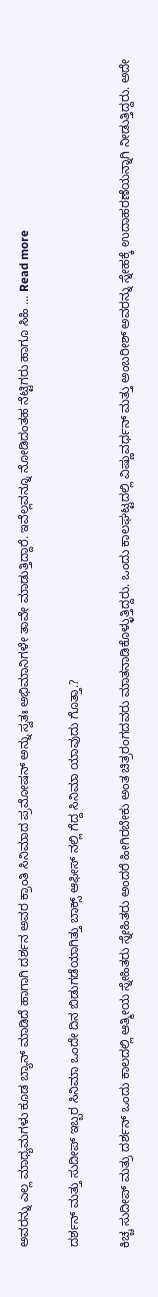ಅವರನ್ನು ಎಲ್ಲ ಮಾಧ್ಯಮಗಳು ಕೂಡ ಬ್ಯಾನ್ ಮಾಡಿದೆ ಹಾಗಾಗಿ ದರ್ಶನ ಅವರ ಕ್ರಾಂತಿ ಸಿನಿಮಾದ ಪ್ರಮೋಷನ್ ಅನ್ನು ಸ್ವತಃ ಅಭಿಮಾನಿಗಳೇ ತಾವೇ ಮಾಡುತ್ತಿದ್ದಾರೆ. ಇವೆಲ್ಲವನ್ನೂ ನೋಡಿದಂತಹ ನೆಟ್ಟಿಗರು ಹಾಗೂ ಸಿಹಿ … Read more

ದರ್ಶನ್ ಮತ್ತು ಸುದೀಪ್ ಇಬ್ಬರ ಸಿನಿಮಾ ಒಂದೇ ದಿನ ಬಿಡುಗಡೆಯಾಗಿತ್ತು ಬಾಕ್ಸ್ ಆಫೀಸ್ ನಲ್ಲಿ ಗೆದ್ದ ಸಿನಿಮಾ ಯಾವುದು ಗೊತ್ತಾ.?

ಕಿಚ್ಚ ಸುದೀಪ್ ಮತ್ರು ದರ್ಶನ್ ಒಂದು ಕಾಲದಲ್ಲಿ ಆತ್ಮೀಯ ಸ್ನೇಹಿತರು ಸ್ನೇಹಿತರು ಅಂದರೆ ಹೀಗಿರಬೇಕು ಅಂತ ಚಿತ್ರರಂಗದವರು ಮಾತನಾಡಿಕೊಳ್ಳುತ್ತಿದ್ದರು. ಒಂದು ಕಾಲಘಟ್ಟದಲ್ಲಿ ವಿಷ್ಣುವರ್ಧನ್ ಮತ್ತು ಅಂಬರೀಶ್ ಅವರನ್ನು ಸ್ನೇಹಕ್ಕೆ ಉದಾಹರಣೆಯನ್ನಾಗಿ ನೀಡುತ್ತಿದ್ದರು. ಅದೇ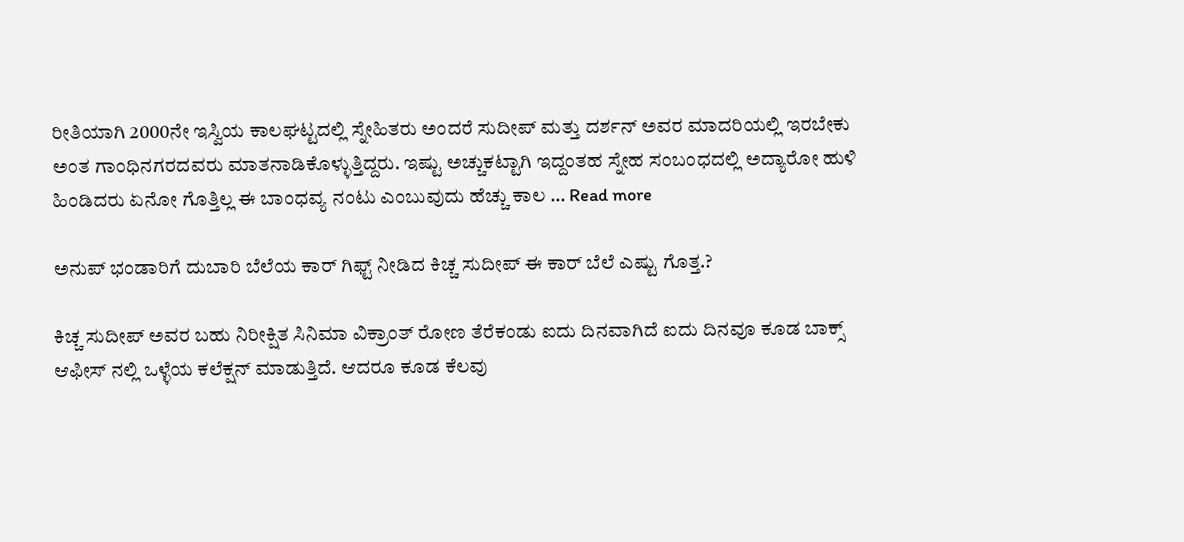ರೀತಿಯಾಗಿ 2000ನೇ ಇಸ್ವಿಯ ಕಾಲಘಟ್ಟದಲ್ಲಿ ಸ್ನೇಹಿತರು ಅಂದರೆ ಸುದೀಪ್ ಮತ್ತು ದರ್ಶನ್ ಅವರ ಮಾದರಿಯಲ್ಲಿ ಇರಬೇಕು ಅಂತ ಗಾಂಧಿನಗರದವರು ಮಾತನಾಡಿಕೊಳ್ಳುತ್ತಿದ್ದರು. ಇಷ್ಟು ಅಚ್ಚುಕಟ್ಟಾಗಿ ಇದ್ದಂತಹ ಸ್ನೇಹ ಸಂಬಂಧದಲ್ಲಿ ಅದ್ಯಾರೋ ಹುಳಿ ಹಿಂಡಿದರು ಏನೋ ಗೊತ್ತಿಲ್ಲ ಈ ಬಾಂಧವ್ಯ ನಂಟು ಎಂಬುವುದು ಹೆಚ್ಚು ಕಾಲ … Read more

ಅನುಪ್ ಭಂಡಾರಿಗೆ ದುಬಾರಿ ಬೆಲೆಯ ಕಾರ್ ಗಿಫ್ಟ್ ನೀಡಿದ ಕಿಚ್ಚ ಸುದೀಪ್ ಈ ಕಾರ್ ಬೆಲೆ ಎಷ್ಟು ಗೊತ್ತ.?

ಕಿಚ್ಚ ಸುದೀಪ್ ಅವರ ಬಹು ನಿರೀಕ್ಷಿತ ಸಿನಿಮಾ ವಿಕ್ರಾಂತ್ ರೋಣ ತೆರೆಕಂಡು ಐದು ದಿನವಾಗಿದೆ ಐದು ದಿನವೂ ಕೂಡ ಬಾಕ್ಸ್ ಆಫೀಸ್ ನಲ್ಲಿ ಒಳ್ಳೆಯ ಕಲೆಕ್ಷನ್ ಮಾಡುತ್ತಿದೆ. ಆದರೂ ಕೂಡ ಕೆಲವು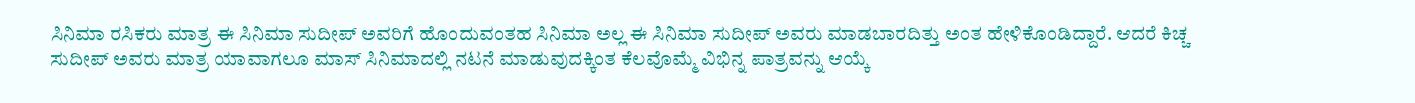ಸಿನಿಮಾ ರಸಿಕರು ಮಾತ್ರ ಈ ಸಿನಿಮಾ ಸುದೀಪ್ ಅವರಿಗೆ ಹೊಂದುವಂತಹ ಸಿನಿಮಾ ಅಲ್ಲ‌ ಈ ಸಿನಿಮಾ ಸುದೀಪ್ ಅವರು ಮಾಡಬಾರದಿತ್ತು ಅಂತ ಹೇಳಿಕೊಂಡಿದ್ದಾರೆ. ಆದರೆ ಕಿಚ್ಚ ಸುದೀಪ್ ಅವರು ಮಾತ್ರ ಯಾವಾಗಲೂ ಮಾಸ್ ಸಿನಿಮಾದಲ್ಲಿ ನಟನೆ ಮಾಡುವುದಕ್ಕಿಂತ ಕೆಲವೊಮ್ಮೆ ವಿಭಿನ್ನ ಪಾತ್ರವನ್ನು ಆಯ್ಕೆ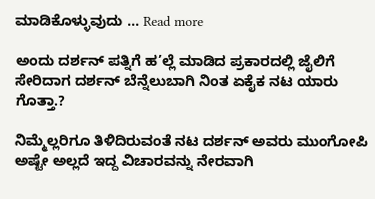ಮಾಡಿಕೊಳ್ಳುವುದು … Read more

ಅಂದು ದರ್ಶನ್ ಪತ್ನಿಗೆ ಹ’ಲ್ಲೆ ಮಾಡಿದ ಪ್ರಕಾರದಲ್ಲಿ ಜೈಲಿಗೆ ಸೇರಿದಾಗ ದರ್ಶನ್ ಬೆನ್ನೆಲುಬಾಗಿ ನಿಂತ ಏಕೈಕ ನಟ ಯಾರು ಗೊತ್ತಾ.?

ನಿಮ್ಮೆಲ್ಲರಿಗೂ ತಿಳಿದಿರುವಂತೆ ನಟ ದರ್ಶನ್ ಅವರು ಮುಂಗೋಪಿ ಅಷ್ಟೇ ಅಲ್ಲದೆ ಇದ್ದ ವಿಚಾರವನ್ನು ನೇರವಾಗಿ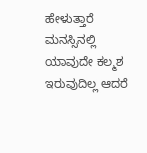ಹೇಳುತ್ತಾರೆ ಮನಸ್ಸಿನಲ್ಲಿ ಯಾವುದೇ ಕಲ್ಮಶ ಇರುವುದಿಲ್ಲ ಆದರೆ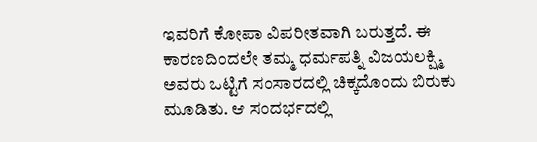ಇವರಿಗೆ ಕೋಪಾ ವಿಪರೀತವಾಗಿ ಬರುತ್ತದೆ. ಈ ಕಾರಣದಿಂದಲೇ ತಮ್ಮ ಧರ್ಮಪತ್ನಿ ವಿಜಯಲಕ್ಷ್ಮಿ ಅವರು ಒಟ್ಟಿಗೆ ಸಂಸಾರದಲ್ಲಿ ಚಿಕ್ಕದೊಂದು ಬಿರುಕು ಮೂಡಿತು. ಆ ಸಂದರ್ಭದಲ್ಲಿ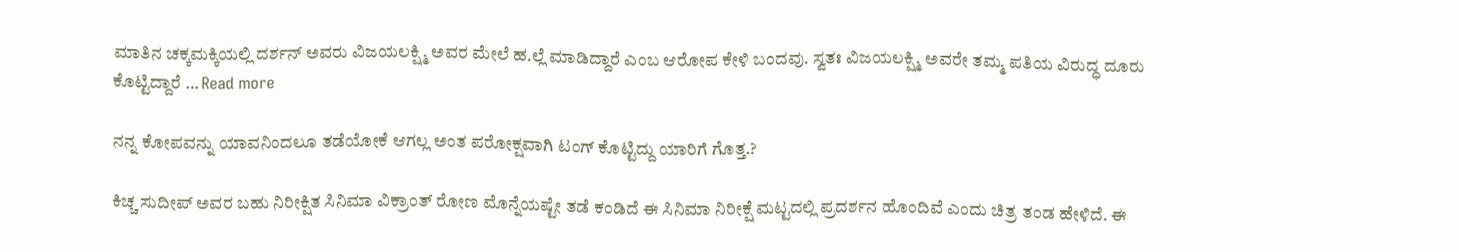ಮಾತಿನ ಚಕ್ಕಮಕ್ಕಿಯಲ್ಲಿ ದರ್ಶನ್ ಅವರು ವಿಜಯಲಕ್ಷ್ಮಿ ಅವರ ಮೇಲೆ ಹ.ಲ್ಲೆ ಮಾಡಿದ್ದಾರೆ ಎಂಬ ಆರೋಪ ಕೇಳಿ ಬಂದವು. ಸ್ವತಃ ವಿಜಯಲಕ್ಷ್ಮಿ ಅವರೇ ತಮ್ಮ ಪತಿಯ ವಿರುದ್ಧ ದೂರು ಕೊಟ್ಟಿದ್ದಾರೆ … Read more

ನನ್ನ ಕೋಪವನ್ನು ಯಾವನಿಂದಲೂ ತಡೆಯೋಕೆ ಆಗಲ್ಲ ಅಂತ ಪರೋಕ್ಷವಾಗಿ ಟಂಗ್ ಕೊಟ್ಟಿದ್ದು ಯಾರಿಗೆ ಗೊತ್ತ.?

ಕಿಚ್ಚ ಸುದೀಪ್ ಅವರ ಬಹು ನಿರೀಕ್ಷಿತ ಸಿನಿಮಾ ವಿಕ್ರಾಂತ್ ರೋಣ ಮೊನ್ನೆಯಷ್ಟೇ ತಡೆ ಕಂಡಿದೆ ಈ ಸಿನಿಮಾ ನಿರೀಕ್ಷೆ ಮಟ್ಟದಲ್ಲಿ ಪ್ರದರ್ಶನ ಹೊಂದಿವೆ ಎಂದು ಚಿತ್ರ ತಂಡ ಹೇಳಿದೆ. ಈ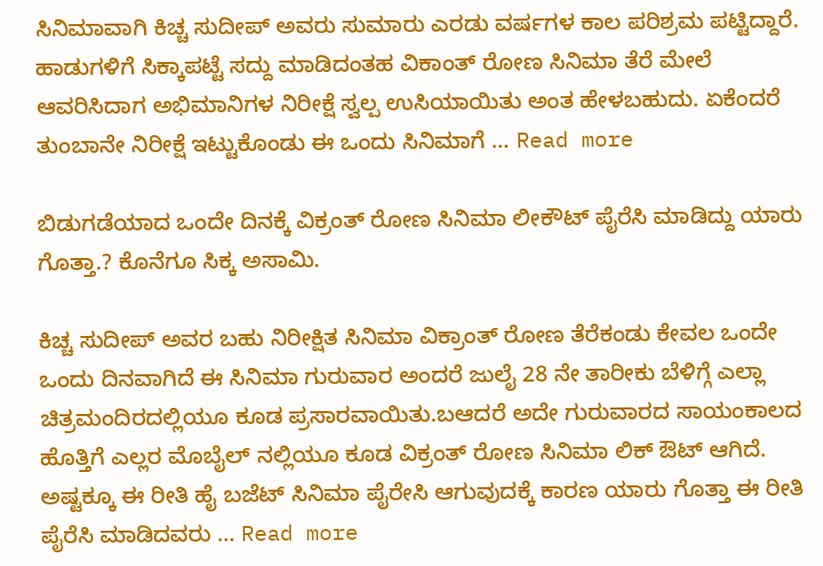ಸಿನಿಮಾವಾಗಿ ಕಿಚ್ಚ ಸುದೀಪ್ ಅವರು ಸುಮಾರು ಎರಡು ವರ್ಷಗಳ ಕಾಲ ಪರಿಶ್ರಮ ಪಟ್ಟಿದ್ದಾರೆ. ಹಾಡುಗಳಿಗೆ ಸಿಕ್ಕಾಪಟ್ಟೆ ಸದ್ದು ಮಾಡಿದಂತಹ ವಿಕಾಂತ್ ರೋಣ ಸಿನಿಮಾ ತೆರೆ ಮೇಲೆ ಆವರಿಸಿದಾಗ ಅಭಿಮಾನಿಗಳ ನಿರೀಕ್ಷೆ ಸ್ವಲ್ಪ ಉಸಿಯಾಯಿತು ಅಂತ ಹೇಳಬಹುದು. ಏಕೆಂದರೆ ತುಂಬಾನೇ ನಿರೀಕ್ಷೆ ಇಟ್ಟುಕೊಂಡು ಈ ಒಂದು ಸಿನಿಮಾಗೆ … Read more

ಬಿಡುಗಡೆಯಾದ ಒಂದೇ ದಿನಕ್ಕೆ ವಿಕ್ರಂತ್ ರೋಣ ಸಿನಿಮಾ ಲೀಕೌಟ್ ಪೈರೆಸಿ ಮಾಡಿದ್ದು ಯಾರು ಗೊತ್ತಾ.? ಕೊನೆಗೂ ಸಿಕ್ಕ ಅಸಾಮಿ.

ಕಿಚ್ಚ ಸುದೀಪ್ ಅವರ ಬಹು ನಿರೀಕ್ಷಿತ ಸಿನಿಮಾ ವಿಕ್ರಾಂತ್ ರೋಣ ತೆರೆಕಂಡು ಕೇವಲ ಒಂದೇ ಒಂದು ದಿನವಾಗಿದೆ ಈ ಸಿನಿಮಾ ಗುರುವಾರ ಅಂದರೆ ಜುಲೈ 28 ನೇ ತಾರೀಕು ಬೆಳಿಗ್ಗೆ ಎಲ್ಲಾ ಚಿತ್ರಮಂದಿರದಲ್ಲಿಯೂ ಕೂಡ ಪ್ರಸಾರವಾಯಿತು.ಬಆದರೆ ಅದೇ ಗುರುವಾರದ ಸಾಯಂಕಾಲದ ಹೊತ್ತಿಗೆ ಎಲ್ಲರ ಮೊಬೈಲ್ ನಲ್ಲಿಯೂ ಕೂಡ ವಿಕ್ರಂತ್ ರೋಣ ಸಿನಿಮಾ ಲಿಕ್ ಔಟ್ ಆಗಿದೆ. ಅಷ್ಟಕ್ಕೂ ಈ ರೀತಿ ಹೈ ಬಜೆಟ್ ಸಿನಿಮಾ ಪೈರೇಸಿ ಆಗುವುದಕ್ಕೆ ಕಾರಣ ಯಾರು ಗೊತ್ತಾ ಈ ರೀತಿ ಪೈರೆಸಿ ಮಾಡಿದವರು … Read more